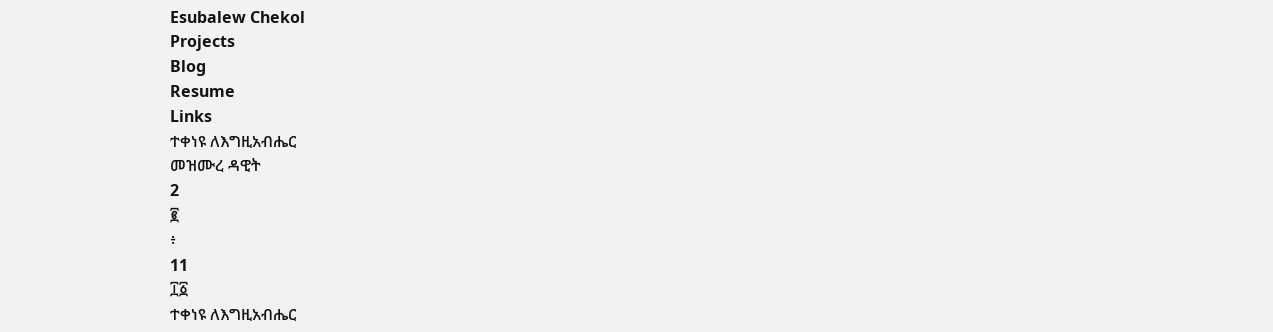Esubalew Chekol
Projects
Blog
Resume
Links
ተቀነዩ ለእግዚአብሔር
መዝሙረ ዳዊት
2
፪
፥
11
፲፩
ተቀነዩ ለእግዚአብሔር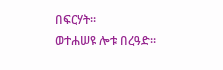በፍርሃት።
ወተሐሠዩ ሎቱ በረዓድ።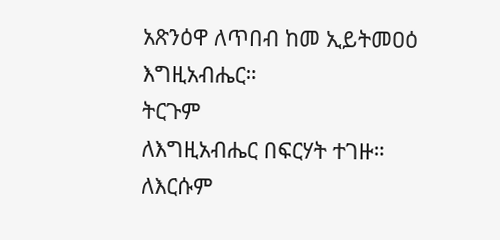አጽንዕዋ ለጥበብ ከመ ኢይትመዐዕ እግዚአብሔር።
ትርጉም
ለእግዚአብሔር በፍርሃት ተገዙ። ለእርሱም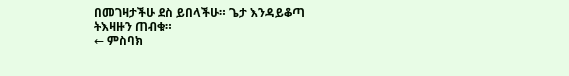በመገዛታችሁ ደስ ይበላችሁ። ጌታ እንዳይቆጣ
ትእዛዙን ጠብቁ።
← ምስባክ